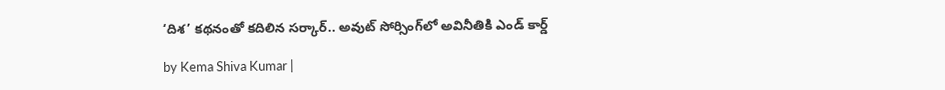‘దిశ’ కథనంతో కదిలిన సర్కార్.. అవుట్ సోర్సింగ్‌లో అవినీతికి ఎండ్ కార్డ్

by Kema Shiva Kumar |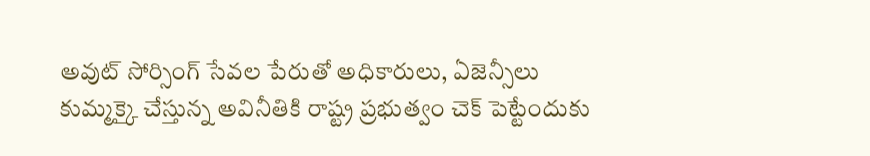అవుట్ సోర్సింగ్ సేవల పేరుతో అధికారులు, ఏజెన్సీలు కుమ్మక్కై చేస్తున్న అవినీతికి రాష్ట్ర ప్రభుత్వం చెక్ పెట్టేందుకు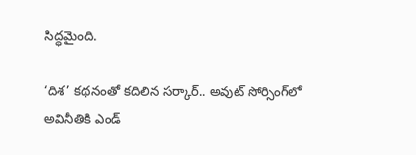సిద్ధమైంది.

‘దిశ’ కథనంతో కదిలిన సర్కార్.. అవుట్ సోర్సింగ్‌లో అవినీతికి ఎండ్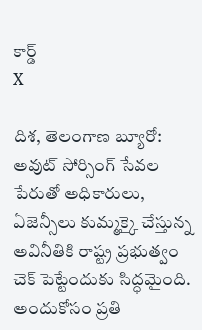కార్డ్
X

దిశ, తెలంగాణ బ్యూరో: అవుట్ సోర్సింగ్ సేవల పేరుతో అధికారులు, ఏజెన్సీలు కుమ్మక్కై చేస్తున్న అవినీతికి రాష్ట్ర ప్రభుత్వం చెక్ పెట్టేందుకు సిద్ధమైంది. అందుకోసం ప్రతి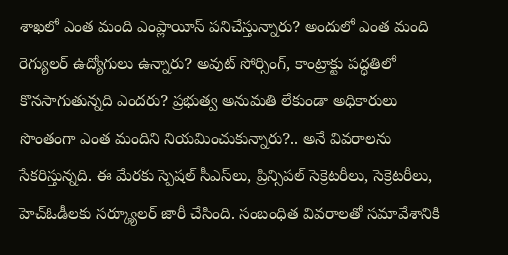శాఖలో ఎంత మంది ఎంప్లాయీస్ పనిచేస్తున్నారు? అందులో ఎంత మంది రెగ్యులర్ ఉద్యోగులు ఉన్నారు? అవుట్ సోర్సింగ్, కాంట్రాక్టు పద్ధతిలో కొనసాగుతున్నది ఎందరు? ప్రభుత్వ అనుమతి లేకుండా అధికారులు సొంతంగా ఎంత మందిని నియమించుకున్నారు?.. అనే వివరాలను సేకరిస్తున్నది. ఈ మేరకు స్పెషల్ సీఎస్‌లు, ప్రిన్సిపల్ సెక్రెటరీలు, సెక్రెటరీలు, హెచ్ఓడీలకు సర్క్యూలర్ జారీ చేసింది. సంబంధిత వివరాలతో సమావేశానికి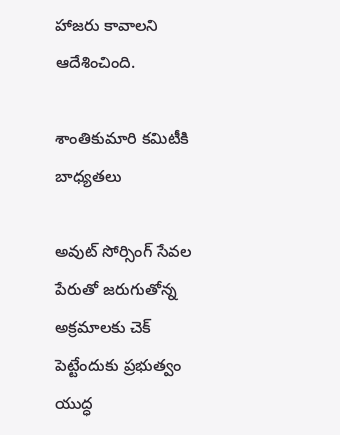హాజరు కావాలని ఆదేశించింది.

శాంతికుమారి కమిటీకి బాధ్యతలు

అవుట్ సోర్సింగ్ సేవల పేరుతో జరుగుతోన్న అక్రమాలకు చెక్ పెట్టేందుకు ప్రభుత్వం యుద్ధ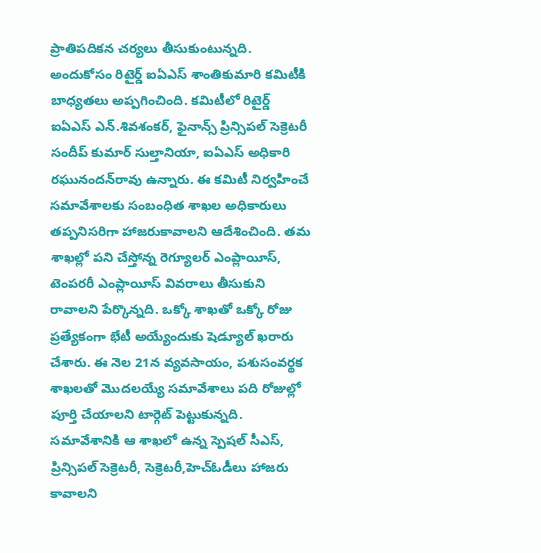ప్రాతిపదికన చర్యలు తీసుకుంటున్నది. అందుకోసం రిటైర్డ్ ఐఏఎస్ శాంతికుమారి కమిటీకి బాధ్యతలు అప్పగించింది. కమిటీలో రిటైర్డ్ ఐఏఎస్ ఎన్.శివశంకర్, ఫైనాన్స్ ప్రిన్సిపల్ సెక్రెటరీ సందీప్ కుమార్ సుల్తానియా, ఐఏఎస్ అధికారి రఘునందన్‌రావు ఉన్నారు. ఈ కమిటీ నిర్వహించే సమావేశాలకు సంబంధిత శాఖల అధికారులు తప్పనిసరిగా హాజరుకావాలని ఆదేశించింది. తమ శాఖల్లో పని చేస్తోన్న రెగ్యూలర్ ఎంప్లాయీస్, టెంపరరీ ఎంప్లాయీస్ వివరాలు తీసుకుని రావాలని పేర్కొన్నది. ఒక్కో శాఖతో ఒక్కో రోజు ప్రత్యేకంగా భేటీ అయ్యేందుకు షెడ్యూల్ ఖరారు చేశారు. ఈ నెల 21న వ్యవసాయం, పశుసంవర్థక శాఖలతో మొదలయ్యే సమావేశాలు పది రోజుల్లో పూర్తి చేయాలని టార్గెట్ పెట్టుకున్నది. సమావేశానికి ఆ శాఖలో ఉన్న స్పెషల్ సీఎస్, ప్రిన్సిపల్ సెక్రెటరీ, సెక్రెటరీ,హెచ్ఓడీలు హాజరు కావాలని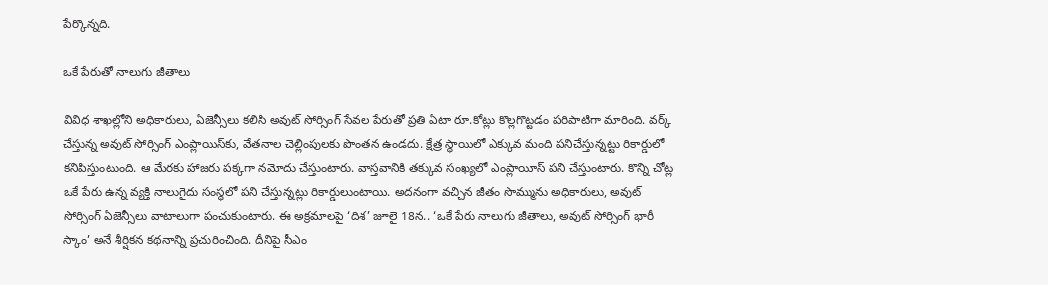పేర్కొన్నది.

ఒకే పేరుతో నాలుగు జీతాలు

వివిధ శాఖల్లోని అధికారులు, ఏజెన్సీలు కలిసి అవుట్ సోర్సింగ్ సేవల పేరుతో ప్రతి ఏటా రూ.కోట్లు కొల్లగొట్టడం పరిపాటిగా మారింది. వర్క్ చేస్తున్న అవుట్ సోర్సింగ్ ఎంప్లాయిస్‌కు, వేతనాల చెల్లింపులకు పొంతన ఉండదు. క్షేత్ర స్థాయిలో ఎక్కువ మంది పనిచేస్తున్నట్టు రికార్డులో కనిపిస్తుంటుంది. ఆ మేరకు హాజరు పక్కగా నమోదు చేస్తుంటారు. వాస్తవానికి తక్కువ సంఖ్యలో ఎంప్లాయీస్ పని చేస్తుంటారు. కొన్ని చోట్ల ఒకే పేరు ఉన్న వ్యక్తి నాలుగైదు సంస్థలో పని చేస్తున్నట్లు రికార్డులుంటాయి. అదనంగా వచ్చిన జీతం సొమ్మును అధికారులు, అవుట్ సోర్సింగ్ ఏజెన్సీలు వాటాలుగా పంచుకుంటారు. ఈ అక్రమాలపై ‘దిశ’ జూలై 18న.. ‘ఒకే పేరు నాలుగు జీతాలు, అవుట్ సోర్సింగ్ భారీ స్కాం’ అనే శీర్షికన కథనాన్ని ప్రచురించింది. దీనిపై సీఎం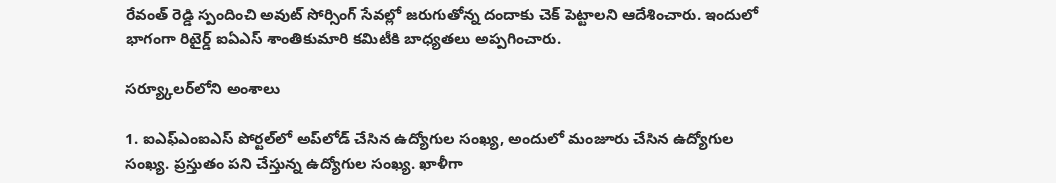రేవంత్ రెడ్డి స్పందించి అవుట్ సోర్సింగ్ సేవల్లో జరుగుతోన్న దందాకు చెక్ పెట్టాలని ఆదేశించారు. ఇందులో భాగంగా రిటైర్డ్ ఐఏఎస్ శాంతికుమారి కమిటీకి బాధ్యతలు అప్పగించారు.

సర్య్కూలర్‌లోని అంశాలు

1. ఐఎఫ్ఎంఐఎస్ పోర్టల్‌లో అప్‌లోడ్ చేసిన ఉద్యోగుల సంఖ్య, అందులో మంజూరు చేసిన ఉద్యోగుల సంఖ్య. ప్రస్తుతం పని చేస్తున్న ఉద్యోగుల సంఖ్య. ఖాళీగా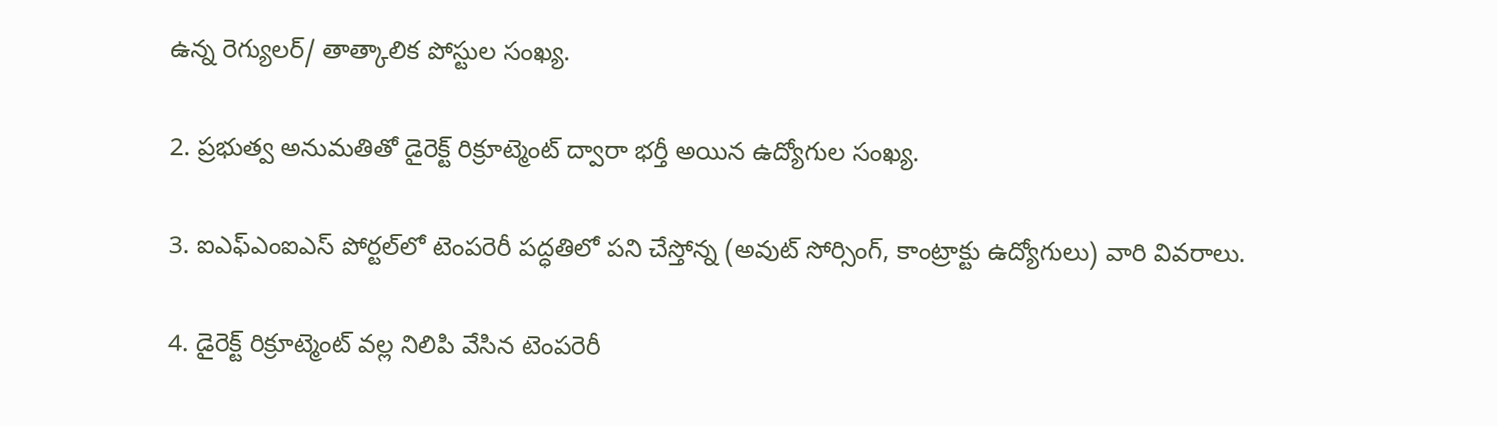ఉన్న రెగ్యులర్/ తాత్కాలిక పోస్టుల సంఖ్య.

2. ప్రభుత్వ అనుమతితో డైరెక్ట్ రిక్రూట్మెంట్ ద్వారా భర్తీ అయిన ఉద్యోగుల సంఖ్య.

3. ఐఎఫ్ఎంఐఎస్ పోర్టల్‌లో టెంపరెరీ పద్ధతిలో పని చేస్తోన్న (అవుట్ సోర్సింగ్, కాంట్రాక్టు ఉద్యోగులు) వారి వివరాలు.

4. డైరెక్ట్ రిక్రూట్మెంట్ వల్ల నిలిపి వేసిన టెంపరెరీ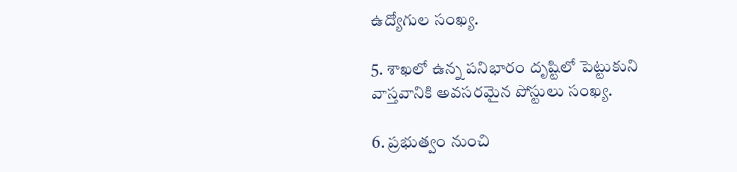ఉద్యోగుల సంఖ్య.

5. శాఖలో ఉన్న పనిభారం దృష్టిలో పెట్టుకుని వాస్తవానికి అవసరమైన పోస్టులు సంఖ్య.

6. ప్రభుత్వం నుంచి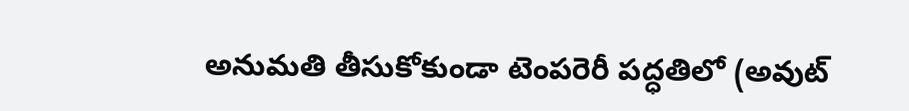అనుమతి తీసుకోకుండా టెంపరెరీ పద్ధతిలో (అవుట్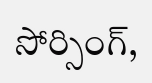సోర్సింగ్,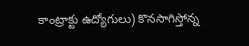కాంట్రాక్టు ఉద్యోగులు) కొనసాగిస్తోన్న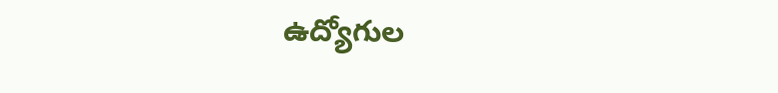ఉద్యోగుల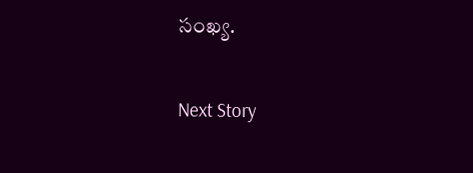సంఖ్య.

Next Story